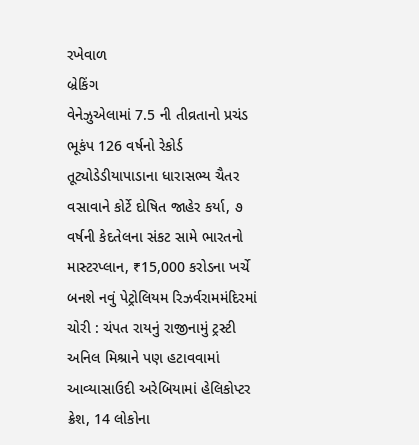રખેવાળ
બ્રેકિંગ
વેનેઝુએલામાં 7.5 ની તીવ્રતાનો પ્રચંડ ભૂકંપ 126 વર્ષનો રેકોર્ડ તૂટ્યોડેડીયાપાડાના ધારાસભ્ય ચૈતર વસાવાને કોર્ટે દોષિત જાહેર કર્યા, ૭ વર્ષની કેદતેલના સંકટ સામે ભારતનો માસ્ટરપ્લાન, ₹15,000 કરોડના ખર્ચે બનશે નવું પેટ્રોલિયમ રિઝર્વરામમંદિરમાં ચોરી : ચંપત રાયનું રાજીનામું ટ્રસ્ટી અનિલ મિશ્રાને પણ હટાવવામાં આવ્યાસાઉદી અરેબિયામાં હેલિકોપ્ટર ક્રેશ, 14 લોકોના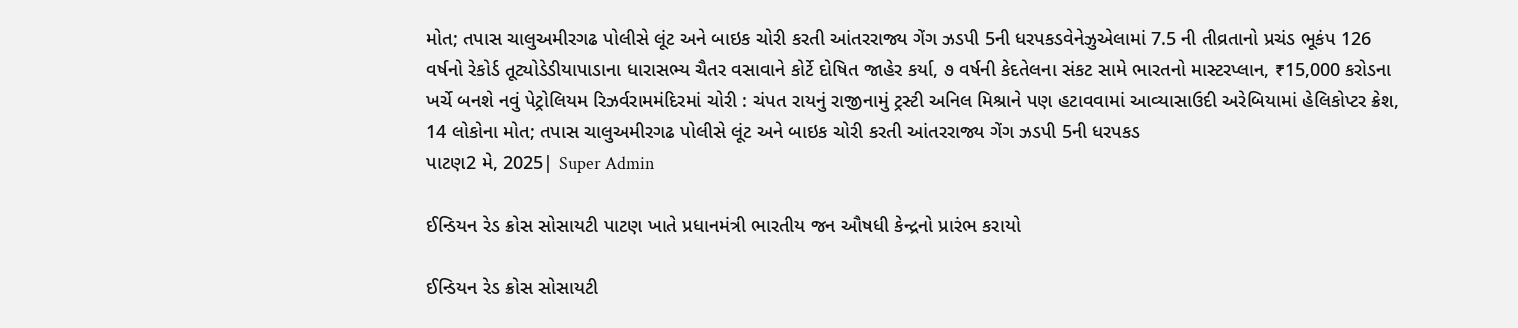મોત; તપાસ ચાલુઅમીરગઢ પોલીસે લૂંટ અને બાઇક ચોરી કરતી આંતરરાજ્ય ગેંગ ઝડપી 5ની ધરપકડવેનેઝુએલામાં 7.5 ની તીવ્રતાનો પ્રચંડ ભૂકંપ 126 વર્ષનો રેકોર્ડ તૂટ્યોડેડીયાપાડાના ધારાસભ્ય ચૈતર વસાવાને કોર્ટે દોષિત જાહેર કર્યા, ૭ વર્ષની કેદતેલના સંકટ સામે ભારતનો માસ્ટરપ્લાન, ₹15,000 કરોડના ખર્ચે બનશે નવું પેટ્રોલિયમ રિઝર્વરામમંદિરમાં ચોરી : ચંપત રાયનું રાજીનામું ટ્રસ્ટી અનિલ મિશ્રાને પણ હટાવવામાં આવ્યાસાઉદી અરેબિયામાં હેલિકોપ્ટર ક્રેશ, 14 લોકોના મોત; તપાસ ચાલુઅમીરગઢ પોલીસે લૂંટ અને બાઇક ચોરી કરતી આંતરરાજ્ય ગેંગ ઝડપી 5ની ધરપકડ
પાટણ2 મે, 2025| Super Admin

ઈન્ડિયન રેડ ક્રોસ સોસાયટી પાટણ ખાતે પ્રધાનમંત્રી ભારતીય જન ઔષધી કેન્દ્રનો પ્રારંભ કરાયો

ઈન્ડિયન રેડ ક્રોસ સોસાયટી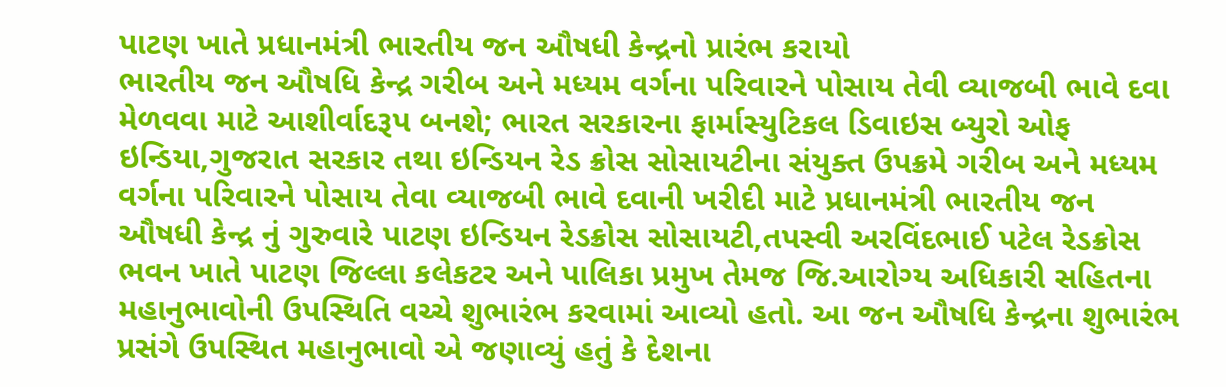પાટણ ખાતે પ્રધાનમંત્રી ભારતીય જન ઔષધી કેન્દ્રનો પ્રારંભ કરાયો
ભારતીય જન ઔષધિ કેન્દ્ર ગરીબ અને મધ્યમ વર્ગના પરિવારને પોસાય તેવી વ્યાજબી ભાવે દવા મેળવવા માટે આશીર્વાદરૂપ બનશે; ભારત સરકારના ફાર્માસ્યુટિકલ ડિવાઇસ બ્યુરો ઓફ ઇન્ડિયા,ગુજરાત સરકાર તથા ઇન્ડિયન રેડ ક્રોસ સોસાયટીના સંયુક્ત ઉપક્રમે ગરીબ અને મધ્યમ વર્ગના પરિવારને પોસાય તેવા વ્યાજબી ભાવે દવાની ખરીદી માટે પ્રધાનમંત્રી ભારતીય જન ઔષધી કેન્દ્ર નું ગુરુવારે પાટણ ઇન્ડિયન રેડક્રોસ સોસાયટી,તપસ્વી અરવિંદભાઈ પટેલ રેડક્રોસ ભવન ખાતે પાટણ જિલ્લા કલેકટર અને પાલિકા પ્રમુખ તેમજ જિ.આરોગ્ય અધિકારી સહિતના મહાનુભાવોની ઉપસ્થિતિ વચ્ચે શુભારંભ કરવામાં આવ્યો હતો. આ જન ઔષધિ કેન્દ્રના શુભારંભ પ્રસંગે ઉપસ્થિત મહાનુભાવો એ જણાવ્યું હતું કે દેશના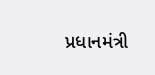પ્રધાનમંત્રી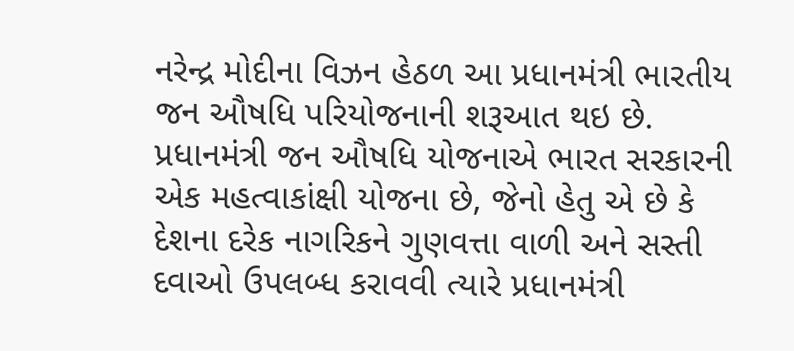નરેન્દ્ર મોદીના વિઝન હેઠળ આ પ્રધાનમંત્રી ભારતીય જન ઔષધિ પરિયોજનાની શરૂઆત થઇ છે. પ્રધાનમંત્રી જન ઔષધિ યોજનાએ ભારત સરકારની એક મહત્વાકાંક્ષી યોજના છે, જેનો હેતુ એ છે કે દેશના દરેક નાગરિકને ગુણવત્તા વાળી અને સસ્તી દવાઓ ઉપલબ્ધ કરાવવી ત્યારે પ્રધાનમંત્રી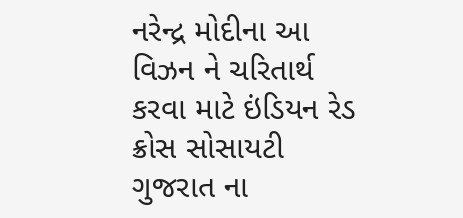નરેન્દ્ર મોદીના આ વિઝન ને ચરિતાર્થ કરવા માટે ઇંડિયન રેડ ક્રોસ સોસાયટી ગુજરાત ના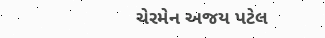ચેરમેન અજય પટેલ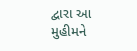દ્વારા આ મુહીમને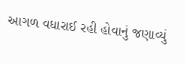આગળ વધારાઈ રહી હોવાનું જણાવ્યું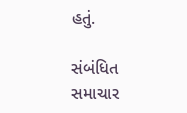હતું.

સંબંધિત સમાચાર